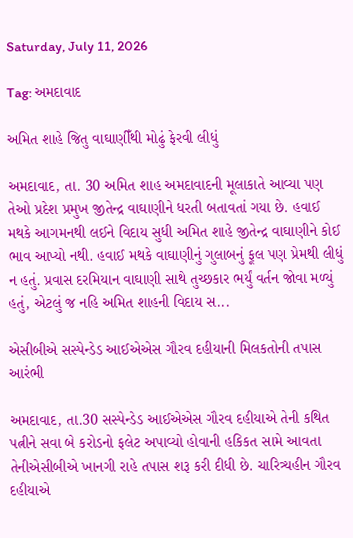Saturday, July 11, 2026

Tag: અમદાવાદ

અમિત શાહે જિતુ વાઘાણીઁથી મોઢું ફેરવી લીધું

અમદાવાદ, તા. 30 અમિત શાહ અમદાવાદની મૂલાકાતે આવ્યા પણ તેઓ પ્રદેશ પ્રમુખ જીતેન્દ્ર વાઘાણીને ધરતી બતાવતાં ગયા છે. હવાઈ મથકે આગમનથી લઈને વિદાય સુધી અમિત શાહે જીતેન્દ્ર વાઘાણીને કોઈ ભાવ આપ્યો નથી. હવાઈ મથકે વાઘાણીનું ગુલાબનું ફૂલ પણ પ્રેમથી લીધું ન હતું. પ્રવાસ દરમિયાન વાઘાણી સાથે તુચ્છકાર ભર્યું વર્તન જોવા મળ્યું હતું, એટલું જ નહિ અમિત શાહની વિદાય સ...

એસીબીએ સસ્પેન્ડેડ આઈએએસ ગૌરવ દહીયાની મિલકતોની તપાસ આરંભી

અમદાવાદ, તા.30 સસ્પેન્ડેડ આઈએએસ ગૌરવ દહીયાએ તેની કથિત પત્નીને સવા બે કરોડનો ફલેટ અપાવ્યો હોવાની હકિકત સામે આવતા તેનીએસીબીએ ખાનગી રાહે તપાસ શરૂ કરી દીધી છે. ચારિત્ર્યહીન ગૌરવ દહીયાએ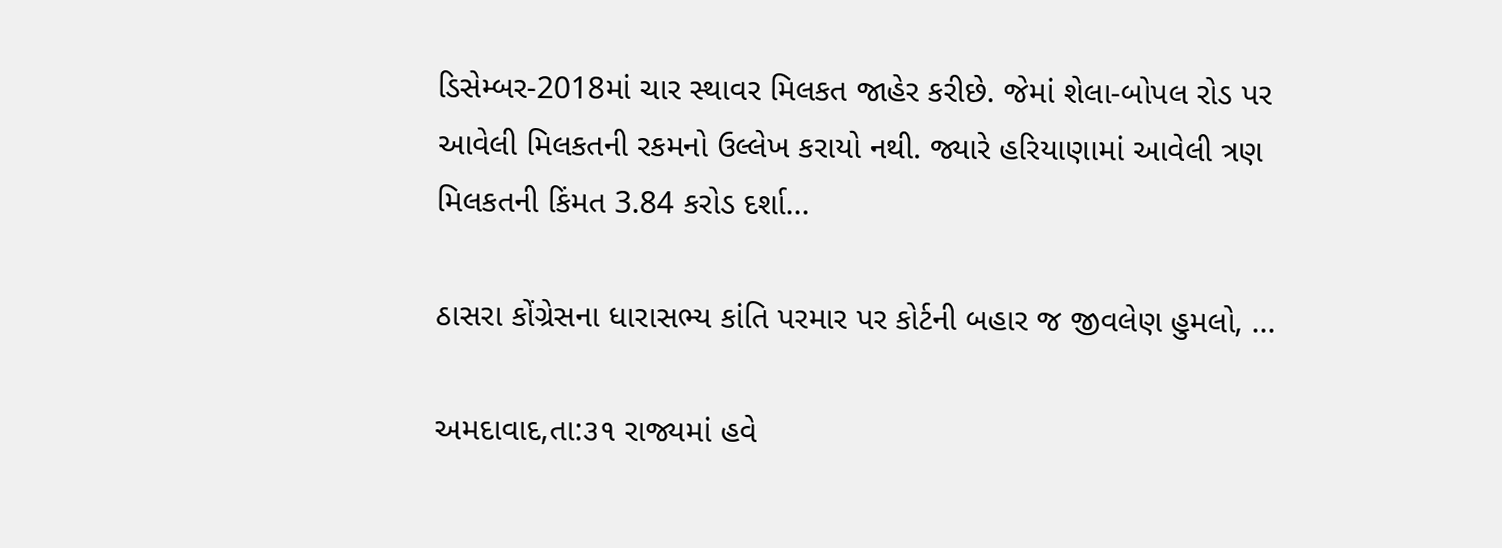ડિસેમ્બર-2018માં ચાર સ્થાવર મિલકત જાહેર કરીછે. જેમાં શેલા-બોપલ રોડ પર આવેલી મિલકતની રકમનો ઉલ્લેખ કરાયો નથી. જ્યારે હરિયાણામાં આવેલી ત્રણ મિલકતની કિંમત 3.84 કરોડ દર્શા...

ઠાસરા કોંગ્રેસના ધારાસભ્ય કાંતિ પરમાર પર કોર્ટની બહાર જ જીવલેણ હુમલો, ...

અમદાવાદ,તા:૩૧ રાજ્યમાં હવે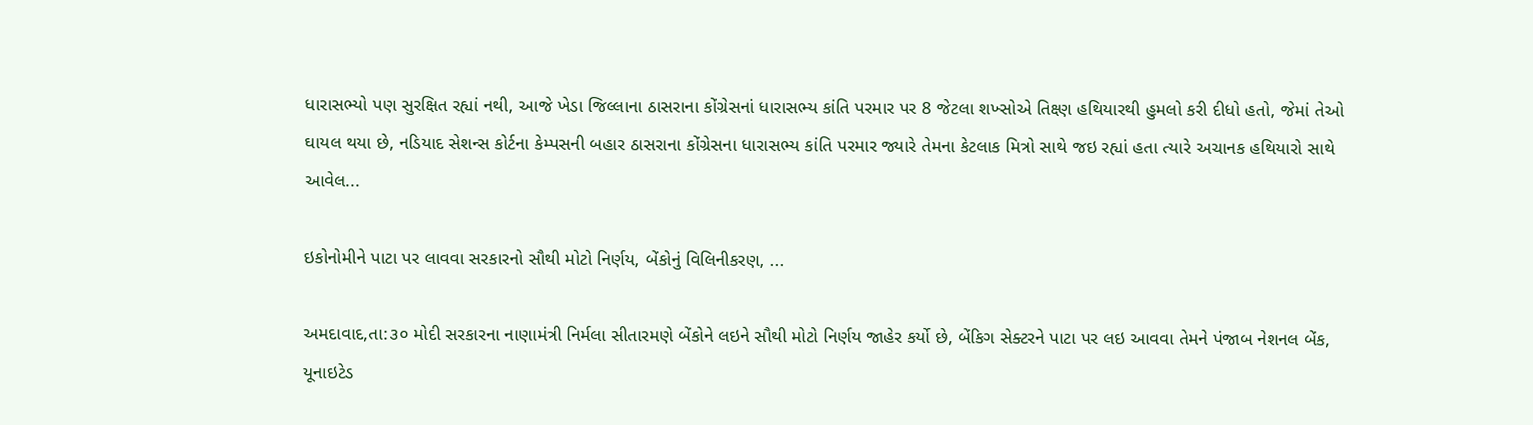ધારાસભ્યો પણ સુરક્ષિત રહ્યાં નથી, આજે ખેડા જિલ્લાના ઠાસરાના કોંગ્રેસનાં ધારાસભ્ય કાંતિ પરમાર પર 8 જેટલા શખ્સોએ તિક્ષ્ણ હથિયારથી હુમલો કરી દીધો હતો, જેમાં તેઓ ઘાયલ થયા છે, નડિયાદ સેશન્સ કોર્ટના કેમ્પસની બહાર ઠાસરાના કોંગ્રેસના ધારાસભ્ય કાંતિ પરમાર જ્યારે તેમના કેટલાક મિત્રો સાથે જઇ રહ્યાં હતા ત્યારે અચાનક હથિયારો સાથે આવેલ...

ઇકોનોમીને પાટા પર લાવવા સરકારનો સૌથી મોટો નિર્ણય, બેંકોનું વિલિનીકરણ, ...

અમદાવાદ,તા:૩૦ મોદી સરકારના નાણામંત્રી નિર્મલા સીતારમણે બેંકોને લઇને સૌથી મોટો નિર્ણય જાહેર કર્યો છે, બેંકિગ સેક્ટરને પાટા પર લઇ આવવા તેમને પંજાબ નેશનલ બેંક, યૂનાઇટેડ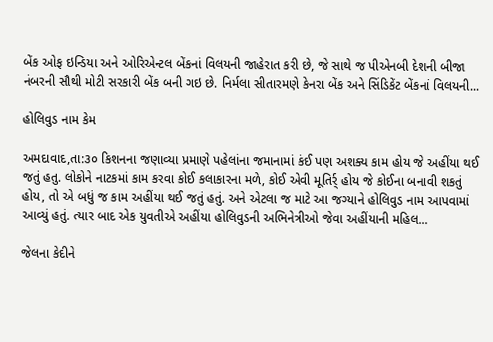બેંક ઓફ ઇન્ડિયા અને ઓરિએન્ટલ બેંકનાં વિલયની જાહેરાત કરી છે, જે સાથે જ પીએનબી દેશની બીજા નંબરની સૌથી મોટી સરકારી બેંક બની ગઇ છે. નિર્મલા સીતારમણે કેનરા બેંક અને સિંડિકેંટ બેંકનાં વિલયની...

હોલિવુડ નામ કેમ

અમદાવાદ,તા:૩૦ કિશનના જણાવ્યા પ્રમાણે પહેલાંના જમાનામાં કંઈ પણ અશક્ય કામ હોય જે અહીંયા થઈ જતું હતુ. લોકોને નાટકમાં કામ કરવા કોઈ કલાકારના મળે, કોઈ એવી મૂતિર્ર્ હોય જે કોઈના બનાવી શકતું હોય, તો એ બધું જ કામ અહીંયા થઈ જતું હતું. અને એટલા જ માટે આ જગ્યાને હોલિવુડ નામ આપવામાં આવ્યું હતું. ત્યાર બાદ એક યુવતીએ અહીંયા હોલિવુડની અભિનેત્રીઓ જેવા અહીંયાની મહિલ...

જેલના કેદીને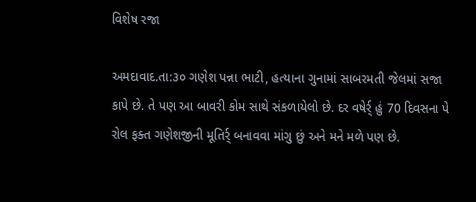વિશેષ રજા

અમદાવાદ.તા:૩૦ ગણેશ પન્ના ભાટી, હત્યાના ગુનામાં સાબરમતી જેલમાં સજા કાપે છે. તે પણ આ બાવરી કોમ સાથે સંકળાયેલો છે. દર વષેર્ર્ હું 70 દિવસના પે રોલ ફક્ત ગણેશજીની મૂતિર્ર્ બનાવવા માંગુ છું અને મને મળે પણ છે.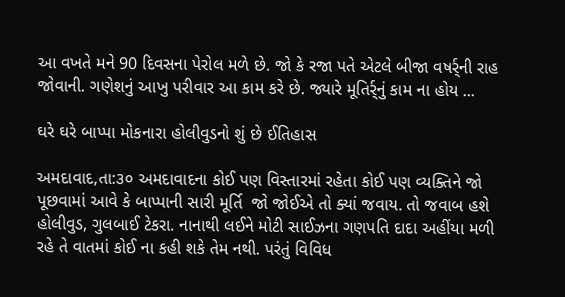આ વખતે મને 90 દિવસના પેરોલ મળે છે. જો કે રજા પતે એટલે બીજા વષર્ર્ની રાહ જોવાની. ગણેશનું આખુ પરીવાર આ કામ કરે છે. જ્યારે મૂતિર્ર્નું કામ ના હોય ...

ઘરે ઘરે બાપ્પા મોકનારા હોલીવુડનો શું છે ઈતિહાસ

અમદાવાદ,તા:૩૦ અમદાવાદના કોઈ પણ વિસ્તારમાં રહેતા કોઈ પણ વ્યક્તિને જો પૂછવામાં આવે કે બાપ્પાની સારી મૂર્તિ  જો જોઈએ તો ક્યાં જવાય. તો જવાબ હશે હોલીવુડ, ગુલબાઈ ટેકરા. નાનાથી લઈને મોટી સાઈઝના ગણપતિ દાદા અહીંયા મળી રહે તે વાતમાં કોઈ ના કહી શકે તેમ નથી. પરંતું વિવિધ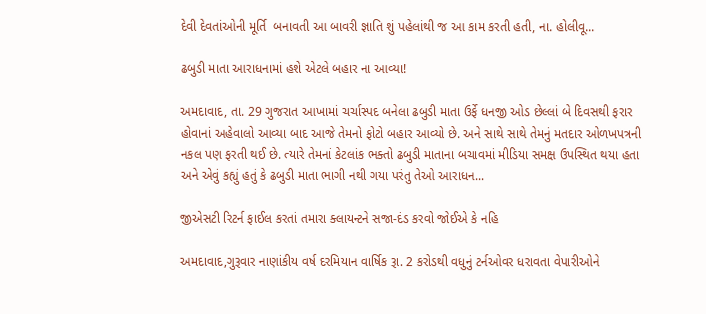દેવી દેવતાંઓની મૂર્તિ  બનાવતી આ બાવરી જ્ઞાતિ શું પહેલાંથી જ આ કામ કરતી હતી, ના. હોલીવૂ...

ઢબુડી માતા આરાધનામાં હશે એટલે બહાર ના આવ્યા!

અમદાવાદ, તા. 29 ગુજરાત આખામાં ચર્ચાસ્પદ બનેલા ઢબુડી માતા ઉર્ફે ધનજી ઓડ છેલ્લાં બે દિવસથી ફરાર હોવાનાં અહેવાલો આવ્યા બાદ આજે તેમનો ફોટો બહાર આવ્યો છે. અને સાથે સાથે તેમનું મતદાર ઓળખપત્રની નકલ પણ ફરતી થઈ છે. ત્યારે તેમનાં કેટલાંક ભક્તો ઢબુડી માતાના બચાવમાં મીડિયા સમક્ષ ઉપસ્થિત થયા હતા અને એવું કહ્યું હતું કે ઢબુડી માતા ભાગી નથી ગયા પરંતુ તેઓ આરાધન...

જીએસટી રિટર્ન ફાઈલ કરતાં તમારા ક્લાયન્ટને સજા-દંડ કરવો જોઈએ કે નહિ

અમદાવાદ,ગુરૂવાર નાણાંકીય વર્ષ દરમિયાન વાર્ષિક રૂા. 2 કરોડથી વધુનું ટર્નઓવર ધરાવતા વેપારીઓને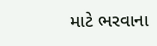માટે ભરવાના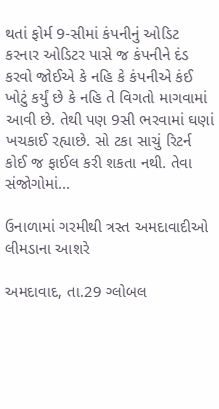થતાં ફોર્મ 9-સીમાં કંપનીનું ઓડિટ કરનાર ઓડિટર પાસે જ કંપનીને દંડ કરવો જોઈએ કે નહિ કે કંપનીએ કંઈ ખોટું કર્યું છે કે નહિ તે વિગતો માગવામાં આવી છે. તેથી પણ 9સી ભરવામાં ઘણાં ખચકાઈ રહ્યાછે. સો ટકા સાચું રિટર્ન કોઈ જ ફાઈલ કરી શકતા નથી. તેવા સંજોગોમાં...

ઉનાળામાં ગરમીથી ત્રસ્ત અમદાવાદીઓ લીમડાના આશરે

અમદાવાદ, તા.29 ગ્લોબલ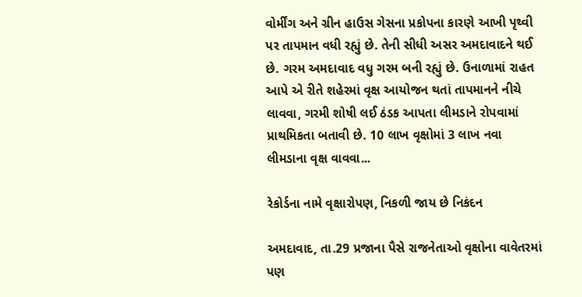વોર્મીંગ અને ગ્રીન હાઉસ ગેસના પ્રકોપના કારણે આખી પૃથ્વી પર તાપમાન વધી રહ્યું છે. તેની સીધી અસર અમદાવાદને થઈ છે. ગરમ અમદાવાદ વધુ ગરમ બની રહ્યું છે. ઉનાળામાં રાહત આપે એ રીતે શહેરમાં વૃક્ષ આયોજન થતાં તાપમાનને નીચે લાવવા, ગરમી શોષી લઈ ઠંડક આપતા લીમડાને રોપવામાં પ્રાથમિકતા બતાવી છે. 10 લાખ વૃક્ષોમાં 3 લાખ નવા લીમડાના વૃક્ષ વાવવા...

રેકોર્ડના નામે વૃક્ષારોપણ, નિકળી જાય છે નિકંદન

અમદાવાદ, તા.29 પ્રજાના પૈસે રાજનેતાઓ વૃક્ષોના વાવેતરમાં પણ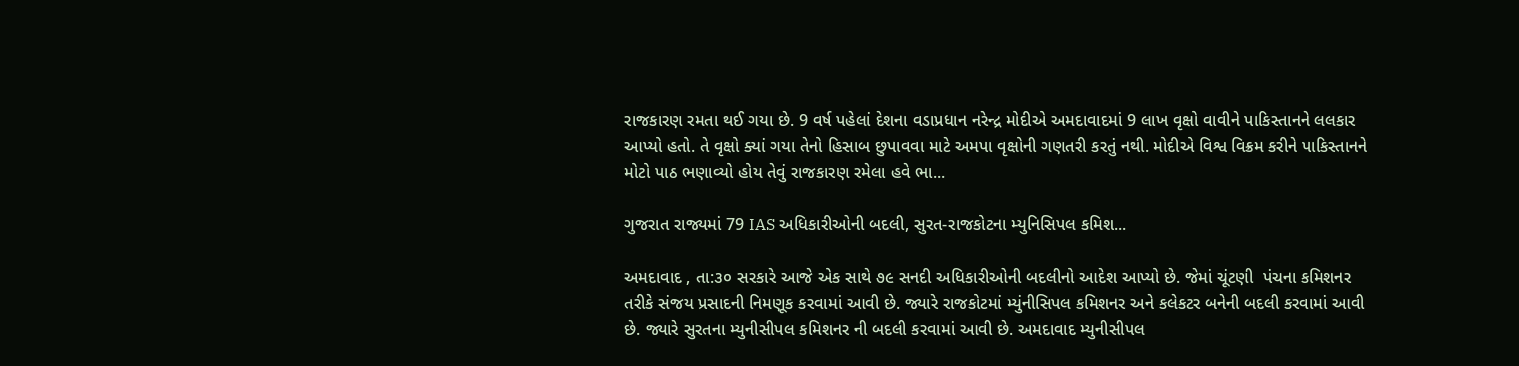રાજકારણ રમતા થઈ ગયા છે. 9 વર્ષ પહેલાં દેશના વડાપ્રધાન નરેન્દ્ર મોદીએ અમદાવાદમાં 9 લાખ વૃક્ષો વાવીને પાકિસ્તાનને લલકાર આપ્યો હતો. તે વૃક્ષો ક્યાં ગયા તેનો હિસાબ છુપાવવા માટે અમપા વૃક્ષોની ગણતરી કરતું નથી. મોદીએ વિશ્વ વિક્રમ કરીને પાકિસ્તાનને મોટો પાઠ ભણાવ્યો હોય તેવું રાજકારણ રમેલા હવે ભા...

ગુજરાત રાજ્યમાં 79 IAS અધિકારીઓની બદલી, સુરત-રાજકોટના મ્યુનિસિપલ કમિશ...

અમદાવાદ , તા:૩૦ સરકારે આજે એક સાથે ૭૯ સનદી અધિકારીઓની બદલીનો આદેશ આપ્યો છે. જેમાં ચૂંટણી  પંચના કમિશનર તરીકે સંજય પ્રસાદની નિમણૂક કરવામાં આવી છે. જ્યારે રાજકોટમાં મ્યુંનીસિપલ કમિશનર અને કલેકટર બનેની બદલી કરવામાં આવી છે. જ્યારે સુરતના મ્યુનીસીપલ કમિશનર ની બદલી કરવામાં આવી છે. અમદાવાદ મ્યુનીસીપલ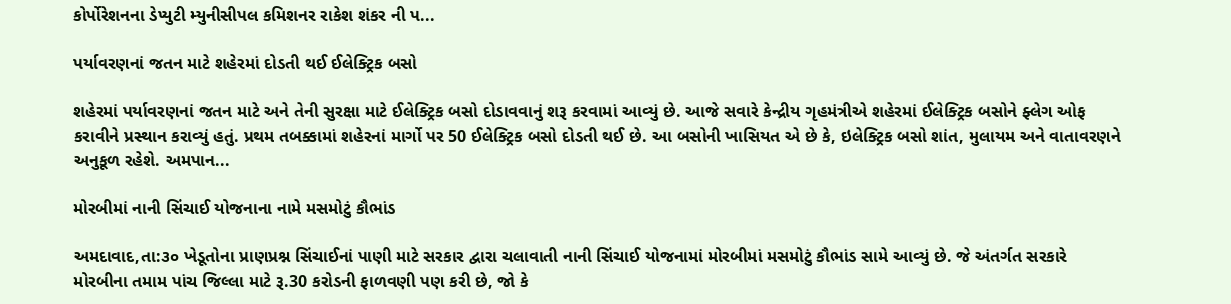કોર્પોરેશનના ડેપ્યુટી મ્યુનીસીપલ કમિશનર રાકેશ શંકર ની પ...

પર્યાવરણનાં જતન માટે શહેરમાં દોડતી થઈ ઈલેક્ટ્રિક બસો

શહેરમાં પર્યાવરણનાં જતન માટે અને તેની સુરક્ષા માટે ઈલેક્ટ્રિક બસો દોડાવવાનું શરૂ કરવામાં આવ્યું છે. આજે સવારે કેન્દ્રીય ગૃહમંત્રીએ શહેરમાં ઈલેક્ટ્રિક બસોને ફ્લેગ ઓફ કરાવીને પ્રસ્થાન કરાવ્યું હતું. પ્રથમ તબક્કામાં શહેરનાં માર્ગો પર 50 ઈલેક્ટ્રિક બસો દોડતી થઈ છે. આ બસોની ખાસિયત એ છે કે, ઇલેક્ટ્રિક બસો શાંત, મુલાયમ અને વાતાવરણને અનુકૂળ રહેશે. અમપાન...

મોરબીમાં નાની સિંચાઈ યોજનાના નામે મસમોટું કૌભાંડ

અમદાવાદ,તા:૩૦ ખેડૂતોના પ્રાણપ્રશ્ન સિંચાઈનાં પાણી માટે સરકાર દ્વારા ચલાવાતી નાની સિંચાઈ યોજનામાં મોરબીમાં મસમોટું કૌભાંડ સામે આવ્યું છે. જે અંતર્ગત સરકારે મોરબીના તમામ પાંચ જિલ્લા માટે રૂ.30 કરોડની ફાળવણી પણ કરી છે, જો કે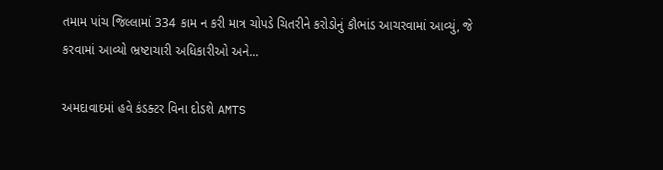તમામ પાંચ જિલ્લામાં 334 કામ ન કરી માત્ર ચોપડે ચિતરીને કરોડોનું કૌભાંડ આચરવામાં આવ્યું, જે કરવામાં આવ્યો ભ્રષ્ટાચારી અધિકારીઓ અને...

અમદાવાદમાં હવે કંડક્ટર વિના દોડશે AMTS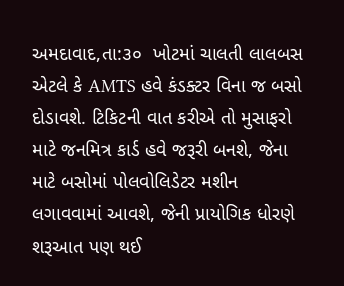અમદાવાદ,તા:૩૦  ખોટમાં ચાલતી લાલબસ એટલે કે AMTS હવે કંડક્ટર વિના જ બસો દોડાવશે. ટિકિટની વાત કરીએ તો મુસાફરો માટે જનમિત્ર કાર્ડ હવે જરૂરી બનશે, જેના માટે બસોમાં પોલવોલિડેટર મશીન લગાવવામાં આવશે, જેની પ્રાયોગિક ધોરણે શરૂઆત પણ થઈ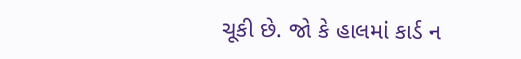ચૂકી છે. જો કે હાલમાં કાર્ડ ન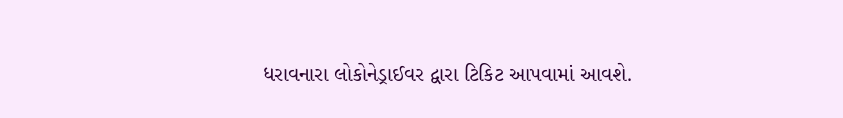ધરાવનારા લોકોનેડ્રાઈવર દ્વારા ટિકિટ આપવામાં આવશે.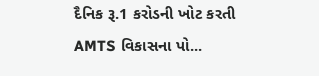દૈનિક રૂ.1 કરોડની ખોટ કરતી AMTS વિકાસના પો...